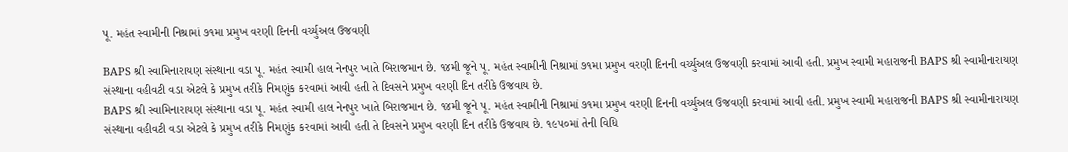પૂ. મહંત સ્વામીની નિશ્રામાં ૭૧મા પ્રમુખ વરણી દિનની વર્ચ્યુઅલ ઉજવણી

BAPS શ્રી સ્વામિનારાયણ સંસ્થાના વડા પૂ. મહંત સ્વામી હાલ નેનપુર ખાતે બિરાજમાન છે. ૧૪મી જૂને પૂ. મહંત સ્વામીની નિશ્રામાં ૭૧મા પ્રમુખ વરણી દિનની વર્ચ્યુઅલ ઉજવણી કરવામાં આવી હતી. પ્રમુખ સ્વામી મહારાજની BAPS શ્રી સ્વામીનારાયણ સંસ્થાના વહીવટી વડા એટલે કે પ્રમુખ તરીકે નિમણુંક કરવામાં આવી હતી તે દિવસને પ્રમુખ વરણી દિન તરીકે ઉજવાય છે.
BAPS શ્રી સ્વામિનારાયણ સંસ્થાના વડા પૂ. મહંત સ્વામી હાલ નેનપુર ખાતે બિરાજમાન છે. ૧૪મી જૂને પૂ. મહંત સ્વામીની નિશ્રામાં ૭૧મા પ્રમુખ વરણી દિનની વર્ચ્યુઅલ ઉજવણી કરવામાં આવી હતી. પ્રમુખ સ્વામી મહારાજની BAPS શ્રી સ્વામીનારાયણ સંસ્થાના વહીવટી વડા એટલે કે પ્રમુખ તરીકે નિમણુંક કરવામાં આવી હતી તે દિવસને પ્રમુખ વરણી દિન તરીકે ઉજવાય છે. ૧૯૫૦માં તેની વિધિ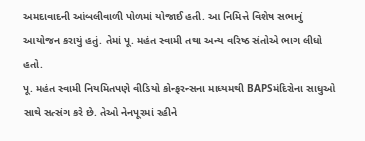અમદાવાદની આંબલીવાળી પોળમાં યોજાઈ હતી. આ નિમિત્તે વિશેષ સભાનું આયોજન કરાયું હતું. તેમાં પૂ. મહંત સ્વામી તથા અન્ય વરિષ્ઠ સંતોએ ભાગ લીધો હતો.
પૂ. મહંત સ્વામી નિયમિતપણે વીડિયો કોન્ફરન્સના માધ્યમથી BAPSમંદિરોના સાધુઓ સાથે સત્સંગ કરે છે. તેઓ નેનપૂરમાં રહીને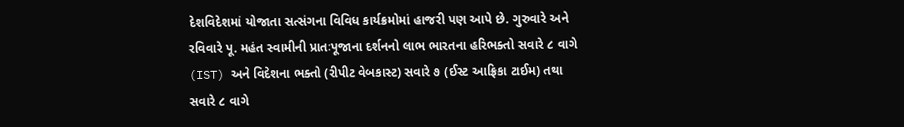દેશવિદેશમાં યોજાતા સત્સંગના વિવિધ કાર્યક્રમોમાં હાજરી પણ આપે છે. ગુરુવારે અને રવિવારે પૂ. મહંત સ્વામીની પ્રાતઃપૂજાના દર્શનનો લાભ ભારતના હરિભક્તો સવારે ૮ વાગે (IST) અને વિદેશના ભક્તો (રીપીટ વેબકાસ્ટ) સવારે ૭ (ઈસ્ટ આફ્રિકા ટાઈમ) તથા સવારે ૮ વાગે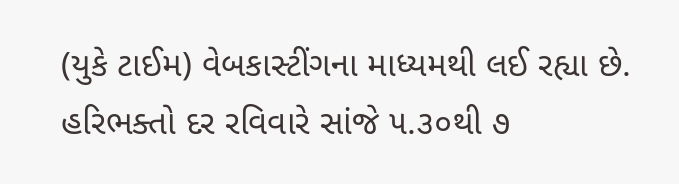(યુકે ટાઈમ) વેબકાસ્ટીંગના માધ્યમથી લઈ રહ્યા છે. હરિભક્તો દર રવિવારે સાંજે ૫.૩૦થી ૭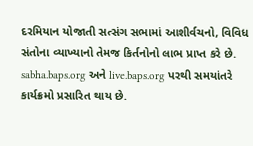દરમિયાન યોજાતી સત્સંગ સભામાં આશીર્વચનો, વિવિધ સંતોના વ્યાખ્યાનો તેમજ કિર્તનોનો લાભ પ્રાપ્ત કરે છે. sabha.baps.org અને live.baps.org પરથી સમયાંતરે કાર્યક્રમો પ્રસારિત થાય છે.